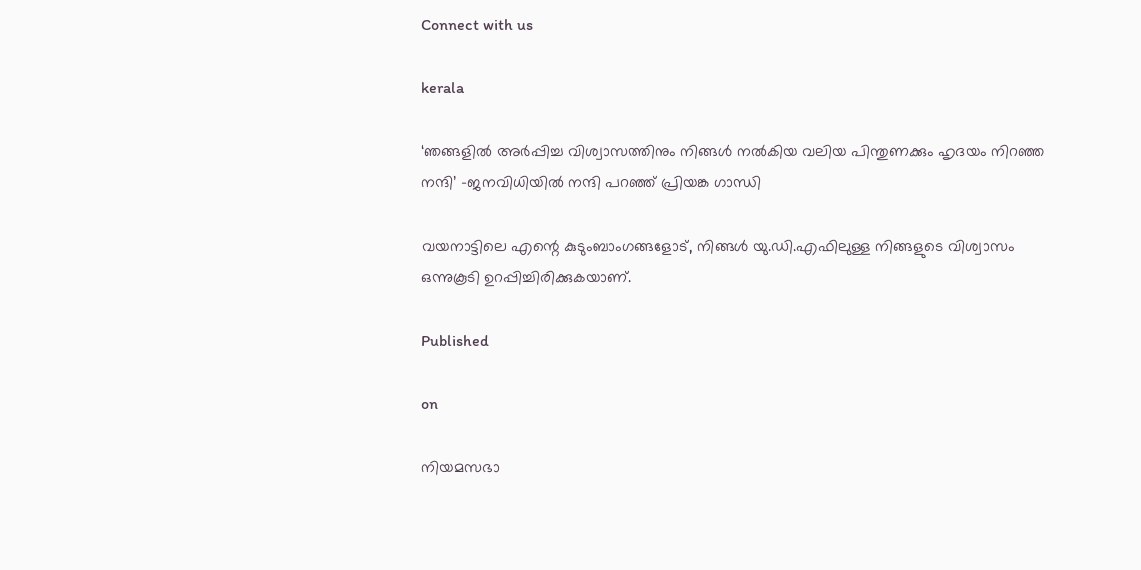Connect with us

kerala

‘ഞങ്ങളില്‍ അര്‍പ്പിച്ച വിശ്വാസത്തിനും നിങ്ങള്‍ നല്‍കിയ വലിയ പിന്തുണക്കും ഹൃദയം നിറഞ്ഞ നന്ദി’ -ജനവിധിയില്‍ നന്ദി പറഞ്ഞ് പ്രിയങ്ക ഗാന്ധി

വയനാട്ടിലെ എന്റെ കുടുംബാംഗങ്ങളോട്, നിങ്ങള്‍ യു.ഡി.എഫിലുള്ള നിങ്ങളുടെ വിശ്വാസം ഒന്നുകൂടി ഉറപ്പിച്ചിരിക്കുകയാണ്.

Published

on

നിയമസഭാ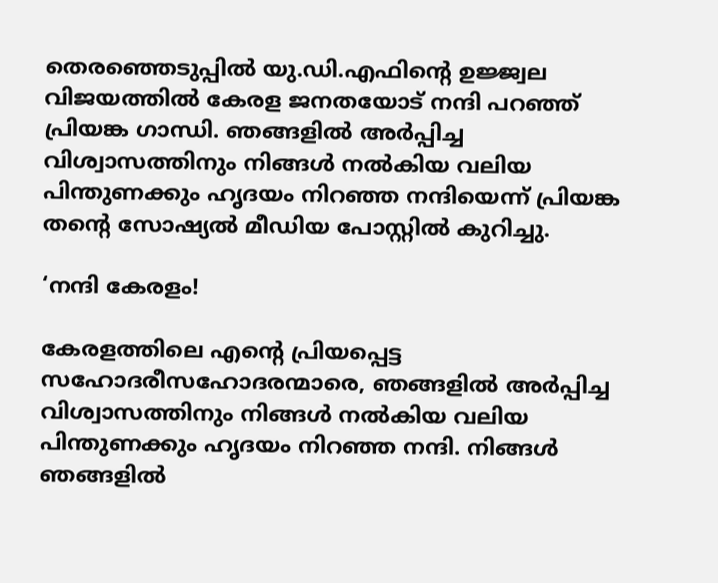തെരഞ്ഞെടുപ്പില്‍ യു.ഡി.എഫിന്റെ ഉജ്ജ്വല വിജയത്തില്‍ കേരള ജനതയോട് നന്ദി പറഞ്ഞ് പ്രിയങ്ക ഗാന്ധി. ഞങ്ങളില്‍ അര്‍പ്പിച്ച വിശ്വാസത്തിനും നിങ്ങള്‍ നല്‍കിയ വലിയ പിന്തുണക്കും ഹൃദയം നിറഞ്ഞ നന്ദിയെന്ന് പ്രിയങ്ക തന്റെ സോഷ്യല്‍ മീഡിയ പോസ്റ്റില്‍ കുറിച്ചു.

‘നന്ദി കേരളം!

കേരളത്തിലെ എന്റെ പ്രിയപ്പെട്ട സഹോദരീസഹോദരന്മാരെ, ഞങ്ങളില്‍ അര്‍പ്പിച്ച വിശ്വാസത്തിനും നിങ്ങള്‍ നല്‍കിയ വലിയ പിന്തുണക്കും ഹൃദയം നിറഞ്ഞ നന്ദി. നിങ്ങള്‍ ഞങ്ങളില്‍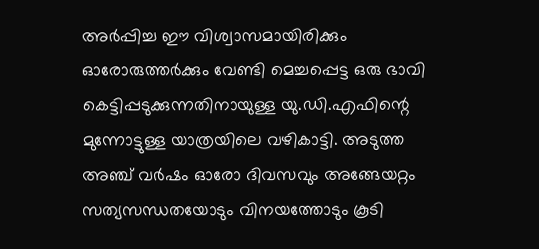അര്‍പ്പിച്ച ഈ വിശ്വാസമായിരിക്കും ഓരോരുത്തര്‍ക്കും വേണ്ടി മെച്ചപ്പെട്ട ഒരു ഭാവി കെട്ടിപ്പടുക്കുന്നതിനായുള്ള യു.ഡി.എഫിന്റെ മുന്നോട്ടുള്ള യാത്രയിലെ വഴികാട്ടി. അടുത്ത അഞ്ച് വര്‍ഷം ഓരോ ദിവസവും അങ്ങേയറ്റം സത്യസന്ധതയോടും വിനയത്തോടും കൂടി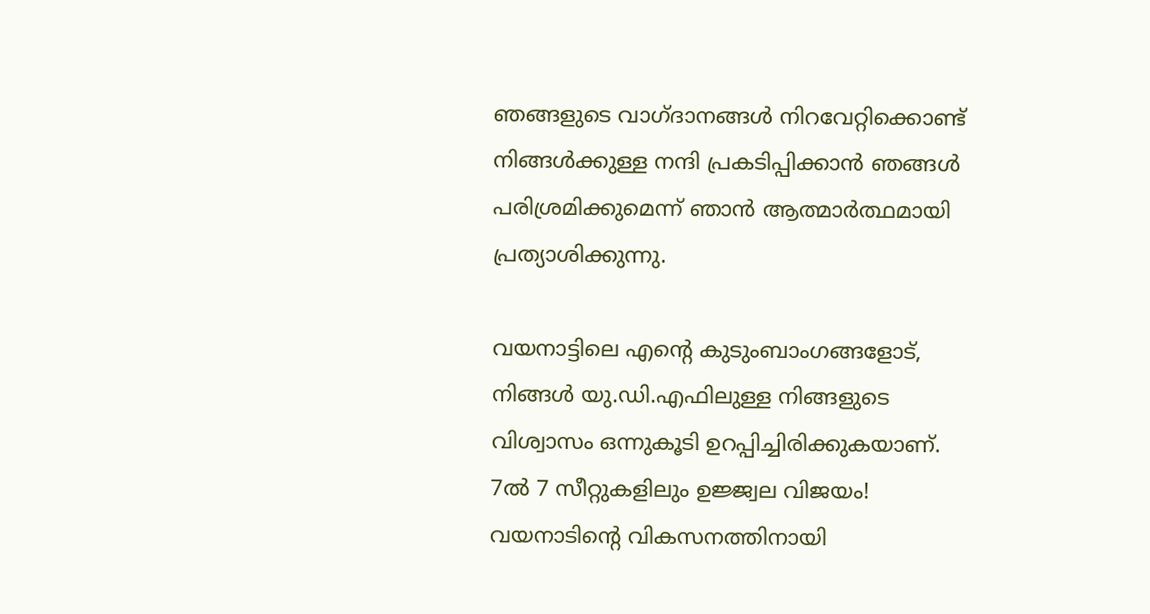ഞങ്ങളുടെ വാഗ്ദാനങ്ങള്‍ നിറവേറ്റിക്കൊണ്ട് നിങ്ങള്‍ക്കുള്ള നന്ദി പ്രകടിപ്പിക്കാന്‍ ഞങ്ങള്‍ പരിശ്രമിക്കുമെന്ന് ഞാന്‍ ആത്മാര്‍ത്ഥമായി പ്രത്യാശിക്കുന്നു.

വയനാട്ടിലെ എന്റെ കുടുംബാംഗങ്ങളോട്, നിങ്ങള്‍ യു.ഡി.എഫിലുള്ള നിങ്ങളുടെ വിശ്വാസം ഒന്നുകൂടി ഉറപ്പിച്ചിരിക്കുകയാണ്. 7ല്‍ 7 സീറ്റുകളിലും ഉജ്ജ്വല വിജയം! വയനാടിന്റെ വികസനത്തിനായി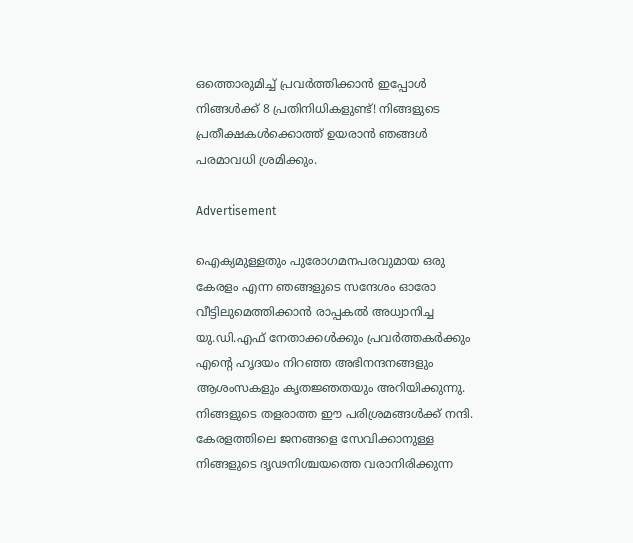ഒത്തൊരുമിച്ച് പ്രവര്‍ത്തിക്കാന്‍ ഇപ്പോള്‍ നിങ്ങള്‍ക്ക് 8 പ്രതിനിധികളുണ്ട്! നിങ്ങളുടെ പ്രതീക്ഷകള്‍ക്കൊത്ത് ഉയരാന്‍ ഞങ്ങള്‍ പരമാവധി ശ്രമിക്കും.

Advertisement

ഐക്യമുള്ളതും പുരോഗമനപരവുമായ ഒരു കേരളം എന്ന ഞങ്ങളുടെ സന്ദേശം ഓരോ വീട്ടിലുമെത്തിക്കാന്‍ രാപ്പകല്‍ അധ്വാനിച്ച യു.ഡി.എഫ് നേതാക്കള്‍ക്കും പ്രവര്‍ത്തകര്‍ക്കും എന്റെ ഹൃദയം നിറഞ്ഞ അഭിനന്ദനങ്ങളും ആശംസകളും കൃതജ്ഞതയും അറിയിക്കുന്നു. നിങ്ങളുടെ തളരാത്ത ഈ പരിശ്രമങ്ങള്‍ക്ക് നന്ദി. കേരളത്തിലെ ജനങ്ങളെ സേവിക്കാനുള്ള നിങ്ങളുടെ ദൃഢനിശ്ചയത്തെ വരാനിരിക്കുന്ന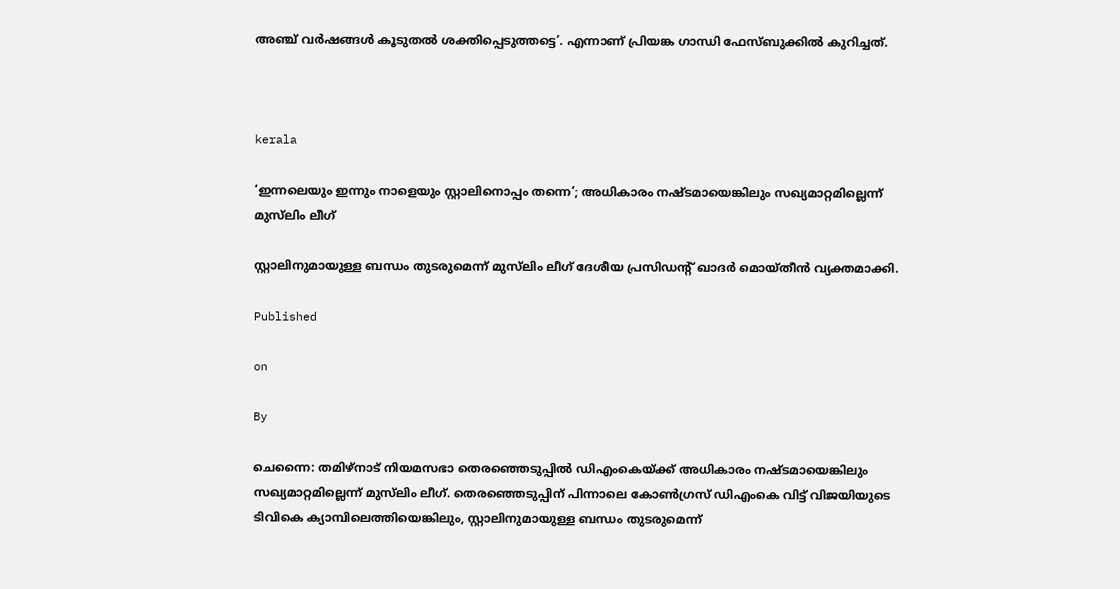അഞ്ച് വര്‍ഷങ്ങള്‍ കൂടുതല്‍ ശക്തിപ്പെടുത്തട്ടെ’. എന്നാണ് പ്രിയങ്ക ഗാന്ധി ഫേസ്ബുക്കില്‍ കുറിച്ചത്.



kerala

‘ഇന്നലെയും ഇന്നും നാളെയും സ്റ്റാലിനൊപ്പം തന്നെ’; അധികാരം നഷ്ടമായെങ്കിലും സഖ്യമാറ്റമില്ലെന്ന് മുസ്‌ലിം ലീഗ്

സ്റ്റാലിനുമായുള്ള ബന്ധം തുടരുമെന്ന് മുസ്‌ലിം ലീഗ് ദേശീയ പ്രസിഡന്റ് ഖാദര്‍ മൊയ്തീന്‍ വ്യക്തമാക്കി.

Published

on

By

ചെന്നൈ: തമിഴ്നാട് നിയമസഭാ തെരഞ്ഞെടുപ്പില്‍ ഡിഎംകെയ്ക്ക് അധികാരം നഷ്ടമായെങ്കിലും സഖ്യമാറ്റമില്ലെന്ന് മുസ്‌ലിം ലീഗ്. തെരഞ്ഞെടുപ്പിന് പിന്നാലെ കോണ്‍ഗ്രസ് ഡിഎംകെ വിട്ട് വിജയിയുടെ ടിവികെ ക്യാമ്പിലെത്തിയെങ്കിലും, സ്റ്റാലിനുമായുള്ള ബന്ധം തുടരുമെന്ന്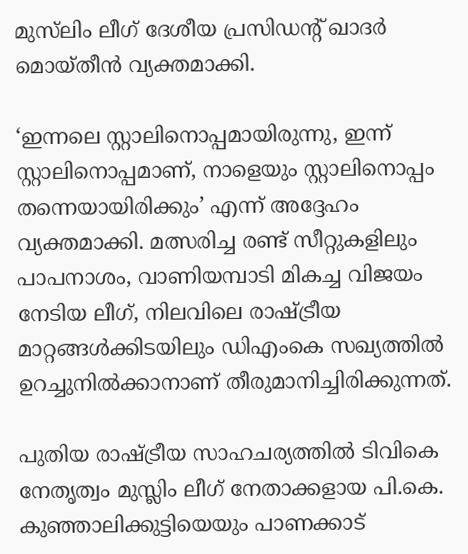മുസ്‌ലിം ലീഗ് ദേശീയ പ്രസിഡന്റ് ഖാദര്‍ മൊയ്തീന്‍ വ്യക്തമാക്കി.

‘ഇന്നലെ സ്റ്റാലിനൊപ്പമായിരുന്നു, ഇന്ന് സ്റ്റാലിനൊപ്പമാണ്, നാളെയും സ്റ്റാലിനൊപ്പം തന്നെയായിരിക്കും’ എന്ന് അദ്ദേഹം വ്യക്തമാക്കി. മത്സരിച്ച രണ്ട് സീറ്റുകളിലും പാപനാശം, വാണിയമ്പാടി മികച്ച വിജയം നേടിയ ലീഗ്, നിലവിലെ രാഷ്ട്രീയ മാറ്റങ്ങള്‍ക്കിടയിലും ഡിഎംകെ സഖ്യത്തില്‍ ഉറച്ചുനില്‍ക്കാനാണ് തീരുമാനിച്ചിരിക്കുന്നത്.

പുതിയ രാഷ്ട്രീയ സാഹചര്യത്തില്‍ ടിവികെ നേതൃത്വം മുസ്ലിം ലീഗ് നേതാക്കളായ പി.കെ. കുഞ്ഞാലിക്കുട്ടിയെയും പാണക്കാട്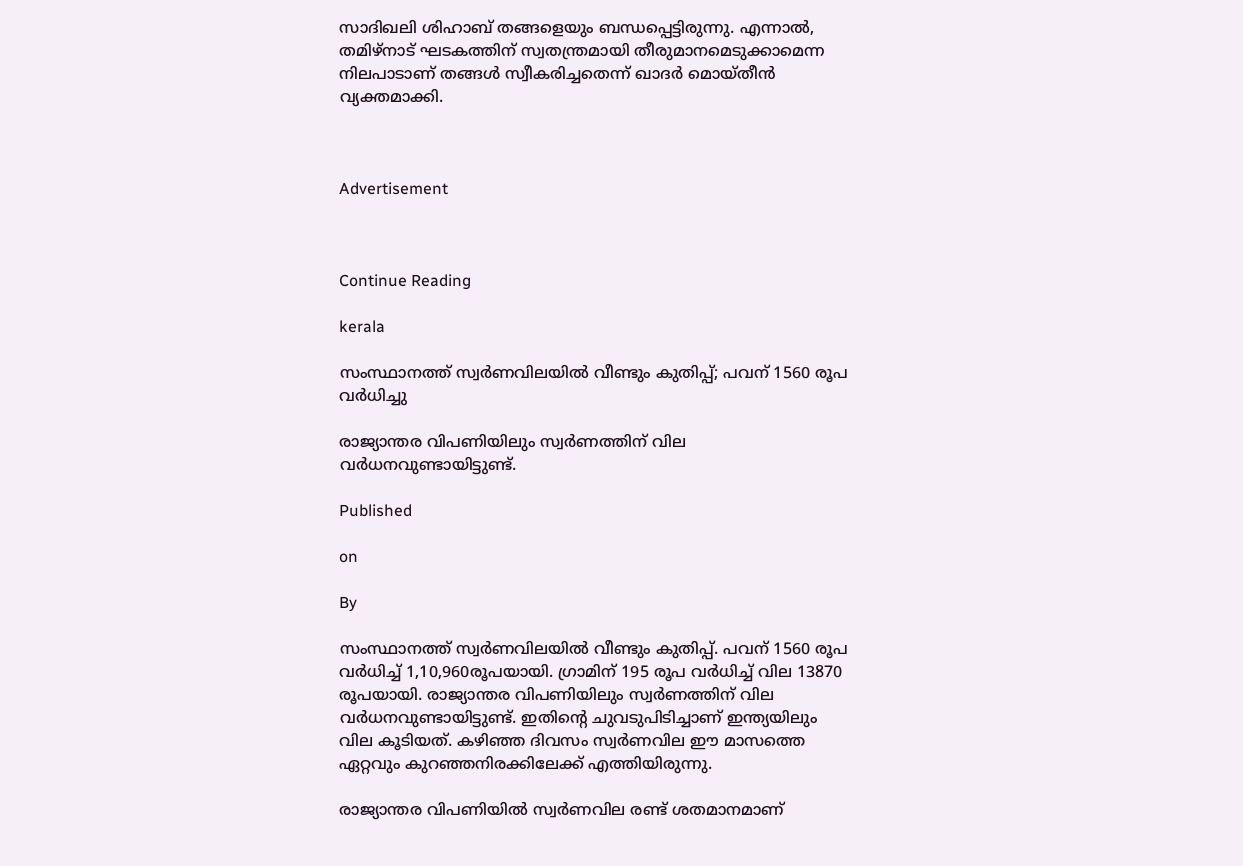സാദിഖലി ശിഹാബ് തങ്ങളെയും ബന്ധപ്പെട്ടിരുന്നു. എന്നാല്‍, തമിഴ്നാട് ഘടകത്തിന് സ്വതന്ത്രമായി തീരുമാനമെടുക്കാമെന്ന നിലപാടാണ് തങ്ങള്‍ സ്വീകരിച്ചതെന്ന് ഖാദര്‍ മൊയ്തീന്‍ വ്യക്തമാക്കി.



Advertisement



Continue Reading

kerala

സംസ്ഥാനത്ത് സ്വര്‍ണവിലയില്‍ വീണ്ടും കുതിപ്പ്; പവന് 1560 രൂപ വര്‍ധിച്ചു

രാജ്യാന്തര വിപണിയിലും സ്വര്‍ണത്തിന് വില വര്‍ധനവുണ്ടായിട്ടുണ്ട്.

Published

on

By

സംസ്ഥാനത്ത് സ്വര്‍ണവിലയില്‍ വീണ്ടും കുതിപ്പ്. പവന് 1560 രൂപ വര്‍ധിച്ച് 1,10,960രൂപയായി. ഗ്രാമിന് 195 രൂപ വര്‍ധിച്ച് വില 13870 രൂപയായി. രാജ്യാന്തര വിപണിയിലും സ്വര്‍ണത്തിന് വില വര്‍ധനവുണ്ടായിട്ടുണ്ട്. ഇതിന്റെ ചുവടുപിടിച്ചാണ് ഇന്ത്യയിലും വില കൂടിയത്. കഴിഞ്ഞ ദിവസം സ്വര്‍ണവില ഈ മാസത്തെ ഏറ്റവും കുറഞ്ഞനിരക്കിലേക്ക് എത്തിയിരുന്നു.

രാജ്യാന്തര വിപണിയില്‍ സ്വര്‍ണവില രണ്ട് ശതമാനമാണ്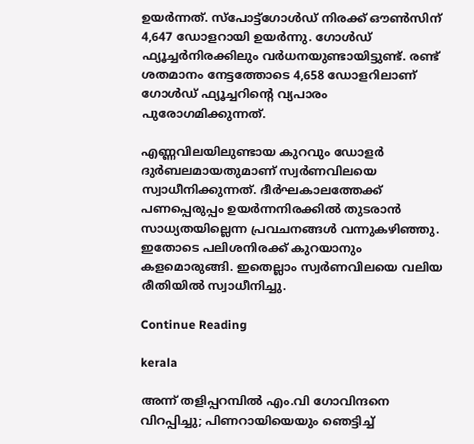ഉയര്‍ന്നത്. സ്പോട്ട്ഗോള്‍ഡ് നിരക്ക് ഔണ്‍സിന് 4,647 ഡോളറായി ഉയര്‍ന്നു. ഗോള്‍ഡ് ഫ്യൂച്ചര്‍നിരക്കിലും വര്‍ധനയുണ്ടായിട്ടുണ്ട്. രണ്ട് ശതമാനം നേട്ടത്തോടെ 4,658 ഡോളറിലാണ് ഗോള്‍ഡ് ഫ്യൂച്ചറിന്റെ വ്യപാരം പുരോഗമിക്കുന്നത്.

എണ്ണവിലയിലുണ്ടായ കുറവും ഡോളര്‍ ദുര്‍ബലമായതുമാണ് സ്വര്‍ണവിലയെ സ്വാധീനിക്കുന്നത്. ദീര്‍ഘകാലത്തേക്ക് പണപ്പെരുപ്പം ഉയര്‍ന്നനിരക്കില്‍ തുടരാന്‍ സാധ്യതയില്ലെന്ന പ്രവചനങ്ങള്‍ വന്നുകഴിഞ്ഞു. ഇതോടെ പലിശനിരക്ക് കുറയാനും കളമൊരുങ്ങി. ഇതെല്ലാം സ്വര്‍ണവിലയെ വലിയ രീതിയില്‍ സ്വാധീനിച്ചു.

Continue Reading

kerala

അന്ന് തളിപ്പറമ്പില്‍ എം.വി ഗോവിന്ദനെ വിറപ്പിച്ചു; പിണറായിയെയും ഞെട്ടിച്ച്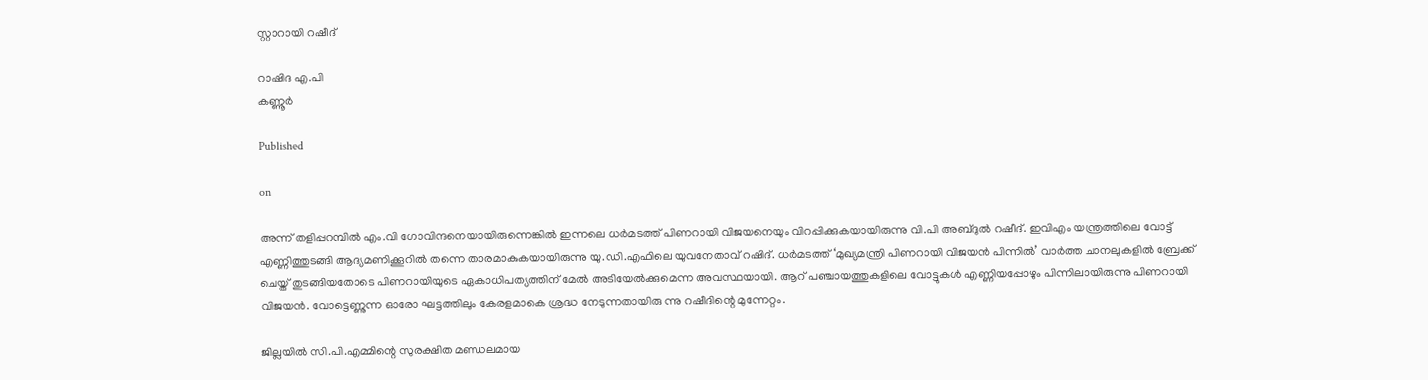സ്റ്റാറായി റഷീദ്

റാഷിദ എ.പി
കണ്ണൂര്‍

Published

on

അന്ന് തളിപ്പറമ്പില്‍ എം.വി ഗോവിന്ദനെയായിരുന്നെങ്കില്‍ ഇന്നലെ ധര്‍മടത്ത് പിണറായി വിജയനെയും വിറപ്പിക്കുകയായിരുന്നു വി.പി അബ്ദുല്‍ റഷീദ്. ഇവിഎം യന്ത്രത്തിലെ വോട്ട് എണ്ണിത്തുടങ്ങി ആദ്യമണിക്കൂറില്‍ തന്നെ താരമാകുകയായിരുന്നു യു.ഡി.എഫിലെ യുവനേതാവ് റഷിദ്. ധര്‍മടത്ത് ‘മുഖ്യമന്ത്രി പിണറായി വിജയന്‍ പിന്നില്‍’ വാര്‍ത്ത ചാനലുകളില്‍ ബ്രേക്ക് ചെയ്ത് തുടങ്ങിയതോടെ പിണറായിയുടെ ഏകാധിപത്യത്തിന് മേല്‍ അടിയേല്‍ക്കുമെന്ന അവസ്ഥയായി. ആറ് പഞ്ചായത്തുകളിലെ വോട്ടുകള്‍ എണ്ണിയപ്പോഴും പിന്നിലായിരുന്നു പിണറായി വിജയന്‍. വോട്ടെണ്ണുന്ന ഓരോ ഘട്ടത്തിലും കേരളമാകെ ശ്രദ്ധ നേടുന്നതായിരു ന്നു റഷീദിന്റെ മുന്നേറ്റം.

ജില്ലയില്‍ സി.പി.എമ്മിന്റെ സുരക്ഷിത മണ്ഡലമായ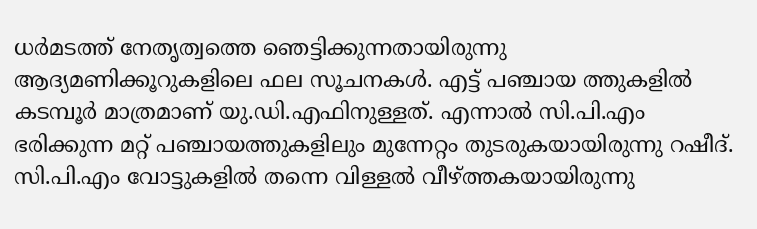ധര്‍മടത്ത് നേതൃത്വത്തെ ഞെട്ടിക്കുന്നതായിരുന്നു ആദ്യമണിക്കൂറുകളിലെ ഫല സൂചനകള്‍. എട്ട് പഞ്ചായ ത്തുകളില്‍ കടമ്പൂര്‍ മാത്രമാണ് യു.ഡി.എഫിനുള്ളത്. എന്നാല്‍ സി.പി.എം ഭരിക്കുന്ന മറ്റ് പഞ്ചായത്തുകളിലും മുന്നേറ്റം തുടരുകയായിരുന്നു റഷീദ്. സി.പി.എം വോട്ടുകളില്‍ തന്നെ വിള്ളല്‍ വീഴ്ത്തകയായിരുന്നു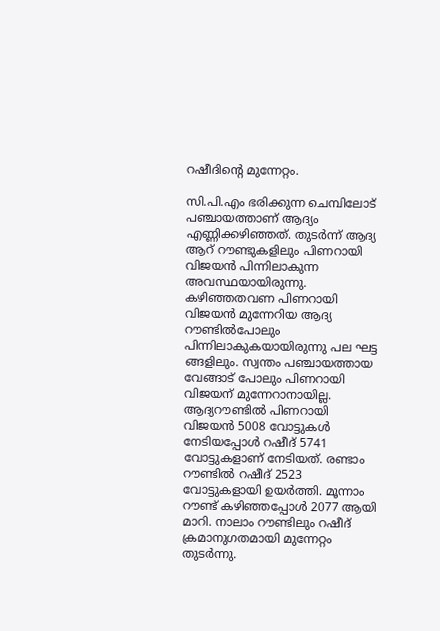റഷീദിന്റെ മുന്നേറ്റം.

സി.പി.എം ഭരിക്കുന്ന ചെമ്പിലോട് പഞ്ചായത്താണ് ആദ്യം എണ്ണിക്കഴിഞ്ഞത്. തുടര്‍ന്ന് ആദ്യ ആറ് റൗണ്ടുകളിലും പിണറായി വിജയന്‍ പിന്നിലാകുന്ന അവസ്ഥയായിരുന്നു. കഴിഞ്ഞതവണ പിണറായി വിജയന്‍ മുന്നേറിയ ആദ്യ റൗണ്ടില്‍പോലും പിന്നിലാകുകയായിരുന്നു പല ഘട്ട ങ്ങളിലും. സ്വന്തം പഞ്ചായത്തായ വേങ്ങാട് പോലും പിണറായി വിജയന് മുന്നേറാനായില്ല. ആദ്യറൗണ്ടില്‍ പിണറായി വിജയന്‍ 5008 വോട്ടുകള്‍ നേടിയപ്പോള്‍ റഷീദ് 5741 വോട്ടുകളാണ് നേടിയത്. രണ്ടാം റൗണ്ടില്‍ റഷീദ് 2523 വോട്ടുകളായി ഉയര്‍ത്തി. മൂന്നാം റൗണ്ട് കഴിഞ്ഞപ്പോള്‍ 2077 ആയി മാറി. നാലാം റൗണ്ടിലും റഷീദ് ക്രമാനുഗതമായി മുന്നേറ്റം തുടര്‍ന്നു.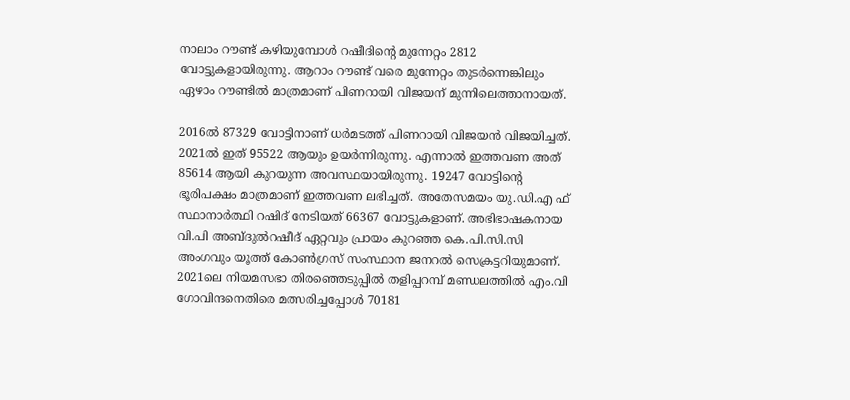നാലാം റൗണ്ട് കഴിയുമ്പോള്‍ റഷീദിന്റെ മുന്നേറ്റം 2812 വോട്ടുകളായിരുന്നു. ആറാം റൗണ്ട് വരെ മുന്നേറ്റം തുടര്‍ന്നെങ്കിലും ഏഴാം റൗണ്ടില്‍ മാത്രമാണ് പിണറായി വിജയന് മുന്നിലെത്താനായത്.

2016ല്‍ 87329 വോട്ടിനാണ് ധര്‍മടത്ത് പിണറായി വിജയന്‍ വിജയിച്ചത്. 2021ല്‍ ഇത് 95522 ആയും ഉയര്‍ന്നിരുന്നു. എന്നാല്‍ ഇത്തവണ അത് 85614 ആയി കുറയുന്ന അവസ്ഥയായിരുന്നു. 19247 വോട്ടിന്റെ ഭൂരിപക്ഷം മാത്രമാണ് ഇത്തവണ ലഭിച്ചത്. അതേസമയം യു.ഡി.എ ഫ് സ്ഥാനാര്‍ത്ഥി റഷിദ് നേടിയത് 66367 വോട്ടുകളാണ്. അഭിഭാഷകനായ വി.പി അബ്ദുല്‍റഷീദ് ഏറ്റവും പ്രായം കുറഞ്ഞ കെ.പി.സി.സി അംഗവും യൂത്ത് കോണ്‍ഗ്രസ് സംസ്ഥാന ജനറല്‍ സെക്രട്ടറിയുമാണ്. 2021ലെ നിയമസഭാ തിരഞ്ഞെടുപ്പില്‍ തളിപ്പറമ്പ് മണ്ഡലത്തില്‍ എം.വി ഗോവിന്ദനെതിരെ മത്സരിച്ചപ്പോള്‍ 70181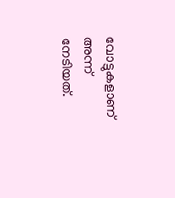വോട്ടുകളാണ് അന്ന് നേടിയത്.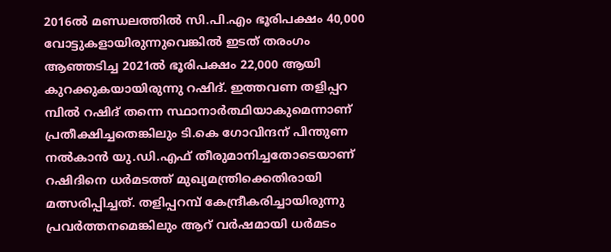2016ല്‍ മണ്ഡലത്തില്‍ സി.പി.എം ഭൂരിപക്ഷം 40,000 വോട്ടുകളായിരുന്നുവെങ്കില്‍ ഇടത് തരംഗം ആഞ്ഞടിച്ച 2021ല്‍ ഭൂരിപക്ഷം 22,000 ആയി കുറക്കുകയായിരുന്നു റഷിദ്. ഇത്തവണ തളിപ്പറ മ്പില്‍ റഷിദ് തന്നെ സ്ഥാനാര്‍ത്ഥിയാകുമെന്നാണ് പ്രതീക്ഷിച്ചതെങ്കിലും ടി.കെ ഗോവിന്ദന് പിന്തുണ നല്‍കാന്‍ യു.ഡി.എഫ് തീരുമാനിച്ചതോടെയാണ് റഷിദിനെ ധര്‍മടത്ത് മുഖ്യമന്ത്രിക്കെതിരായി മത്സരിപ്പിച്ചത്. തളിപ്പറമ്പ് കേന്ദ്രീകരിച്ചായിരുന്നു പ്രവര്‍ത്തനമെങ്കിലും ആറ് വര്‍ഷമായി ധര്‍മടം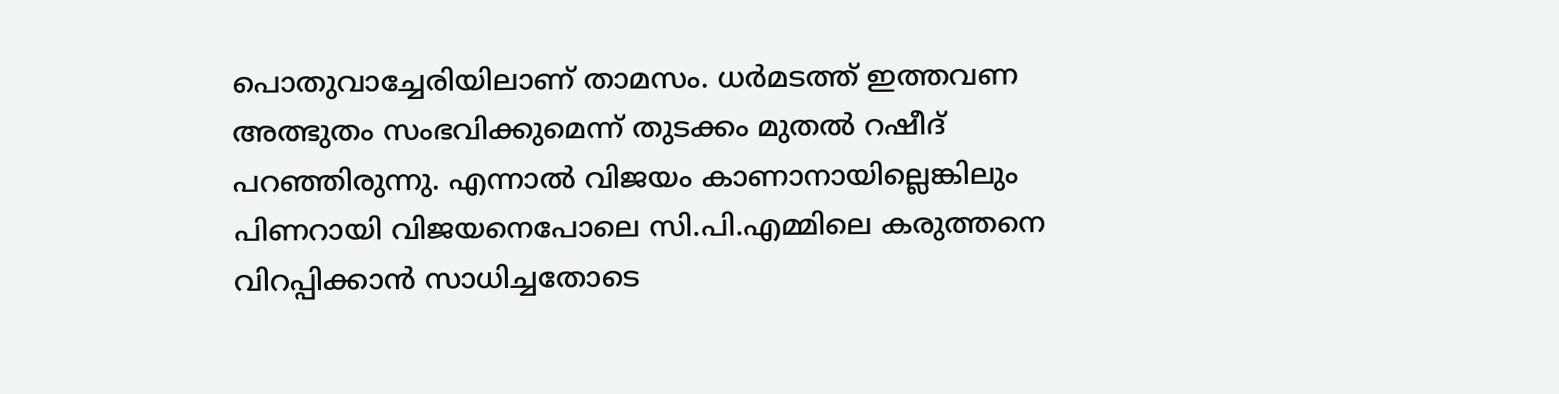പൊതുവാച്ചേരിയിലാണ് താമസം. ധര്‍മടത്ത് ഇത്തവണ അത്ഭുതം സംഭവിക്കുമെന്ന് തുടക്കം മുതല്‍ റഷീദ് പറഞ്ഞിരുന്നു. എന്നാല്‍ വിജയം കാണാനായില്ലെങ്കിലും പിണറായി വിജയനെപോലെ സി.പി.എമ്മിലെ കരുത്തനെ വിറപ്പിക്കാന്‍ സാധിച്ചതോടെ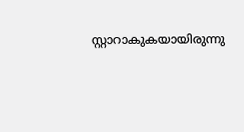സ്റ്റാറാകുകയായിരുന്നു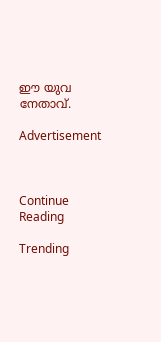ഈ യുവ നേതാവ്.

Advertisement



Continue Reading

Trending